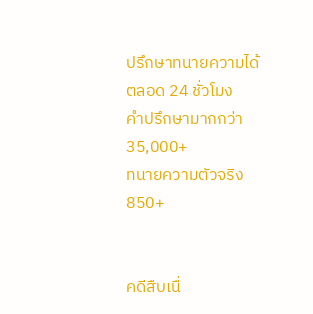ปรึกษาทนายความได้ตลอด 24 ชั่วโมง
คำปรึกษามากกว่า
35,000+
ทนายความตัวจริง
850+


คดีสืบเนื่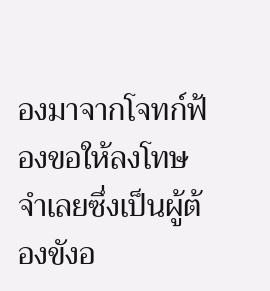องมาจากโจทก์ฟ้องขอให้ลงโทษจำเลยซึ่งเป็นผู้ต้องขังอ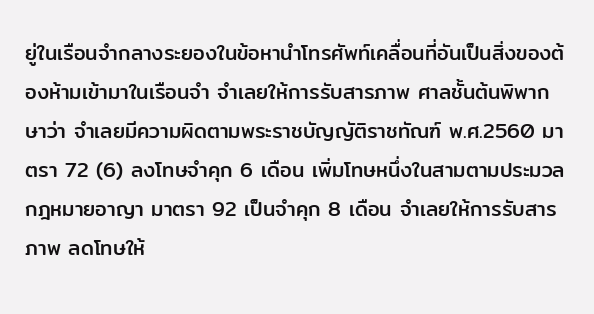ยู่ในเรือนจำกลางระยองในข้อหานำโทรศัพท์เคลื่อนที่อันเป็นสิ่งของต้องห้ามเข้ามาในเรือนจำ จำเลยให้การรับสารภาพ ศาลชั้นต้นพิพากษาว่า จำเลยมีความผิดตามพระราชบัญญัติราชทัณฑ์ พ.ศ.2560 มาตรา 72 (6) ลงโทษจำคุก 6 เดือน เพิ่มโทษหนึ่งในสามตามประมวลกฎหมายอาญา มาตรา 92 เป็นจำคุก 8 เดือน จำเลยให้การรับสารภาพ ลดโทษให้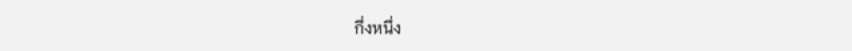กึ่งหนึ่ง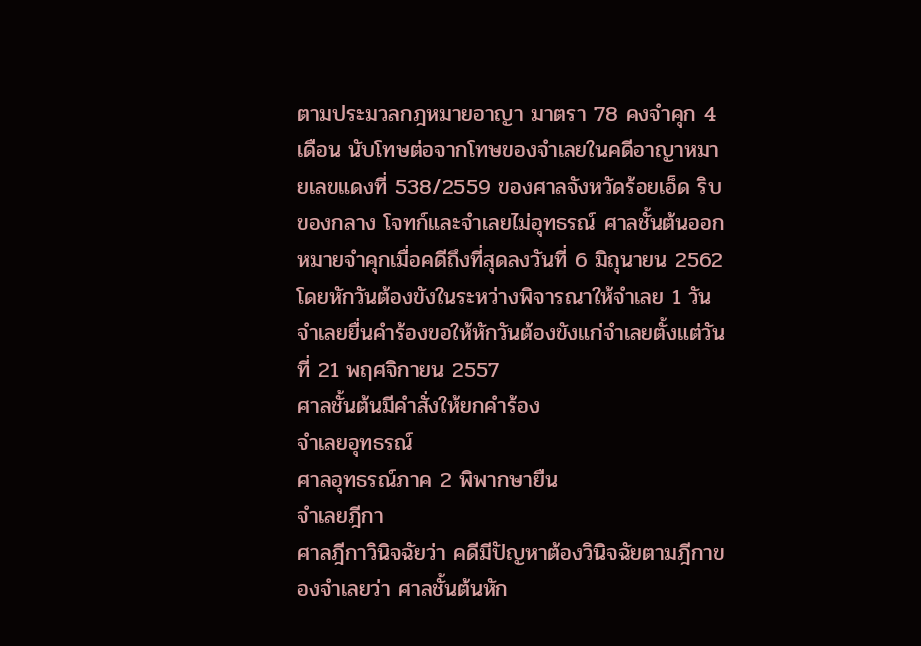ตามประมวลกฎหมายอาญา มาตรา 78 คงจำคุก 4 เดือน นับโทษต่อจากโทษของจำเลยในคดีอาญาหมายเลขแดงที่ 538/2559 ของศาลจังหวัดร้อยเอ็ด ริบของกลาง โจทก์และจำเลยไม่อุทธรณ์ ศาลชั้นต้นออกหมายจำคุกเมื่อคดีถึงที่สุดลงวันที่ 6 มิถุนายน 2562 โดยหักวันต้องขังในระหว่างพิจารณาให้จำเลย 1 วัน
จำเลยยื่นคำร้องขอให้หักวันต้องขังแก่จำเลยตั้งแต่วันที่ 21 พฤศจิกายน 2557
ศาลชั้นต้นมีคำสั่งให้ยกคำร้อง
จำเลยอุทธรณ์
ศาลอุทธรณ์ภาค 2 พิพากษายืน
จำเลยฎีกา
ศาลฎีกาวินิจฉัยว่า คดีมีปัญหาต้องวินิจฉัยตามฎีกาของจำเลยว่า ศาลชั้นต้นหัก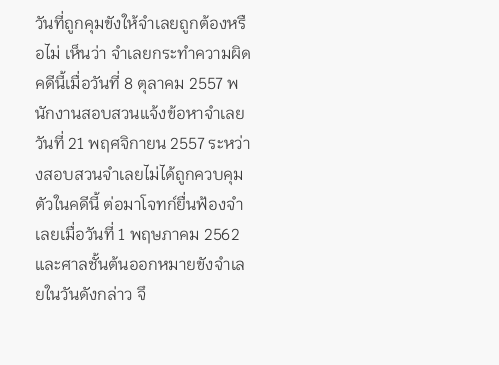วันที่ถูกคุมขังให้จำเลยถูกต้องหรือไม่ เห็นว่า จำเลยกระทำความผิดคดีนี้เมื่อวันที่ 8 ตุลาคม 2557 พนักงานสอบสวนแจ้งข้อหาจำเลยวันที่ 21 พฤศจิกายน 2557 ระหว่างสอบสวนจำเลยไม่ได้ถูกควบคุมตัวในคดีนี้ ต่อมาโจทก์ยื่นฟ้องจำเลยเมื่อวันที่ 1 พฤษภาคม 2562 และศาลชั้นต้นออกหมายขังจำเลยในวันดังกล่าว จึ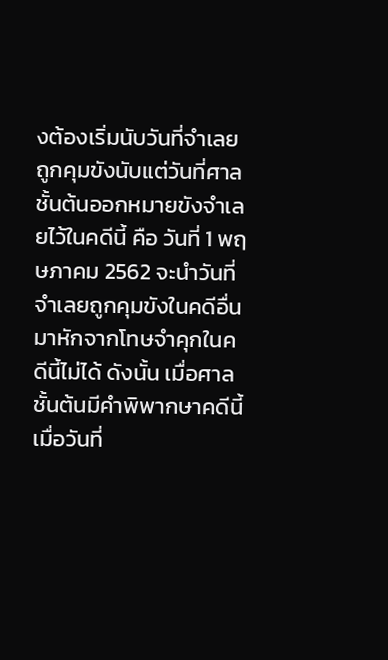งต้องเริ่มนับวันที่จำเลยถูกคุมขังนับแต่วันที่ศาลชั้นต้นออกหมายขังจำเลยไว้ในคดีนี้ คือ วันที่ 1 พฤษภาคม 2562 จะนำวันที่จำเลยถูกคุมขังในคดีอื่นมาหักจากโทษจำคุกในคดีนี้ไม่ได้ ดังนั้น เมื่อศาลชั้นต้นมีคำพิพากษาคดีนี้เมื่อวันที่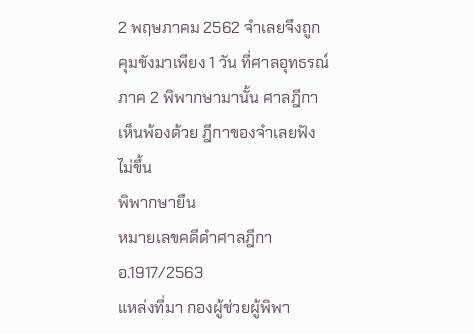2 พฤษภาคม 2562 จำเลยจึงถูกคุมขังมาเพียง 1 วัน ที่ศาลอุทธรณ์ภาค 2 พิพากษามานั้น ศาลฎีกาเห็นพ้องด้วย ฎีกาของจำเลยฟังไม่ขึ้น
พิพากษายืน
หมายเลขคดีดำศาลฎีกา อ.1917/2563
แหล่งที่มา กองผู้ช่วยผู้พิพา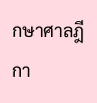กษาศาลฎีกา